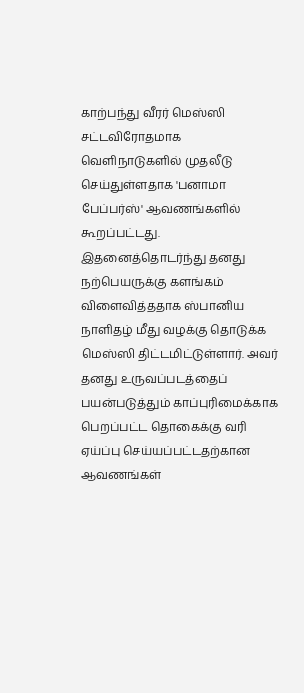காற்பந்து வீரர் மெஸ்ஸி சட்டவிரோதமாக வெளிநாடுகளில் முதலீடு செய்துள்ளதாக 'பனாமா பேப்பர்ஸ்' ஆவணங்களில் கூறப்பட்டது. இதனைத்தொடர்ந்து தனது நற்பெயருக்கு களங்கம் விளைவித்ததாக ஸ்பானிய நாளிதழ் மீது வழக்கு தொடுக்க மெஸ்ஸி திட்டமிட்டுள்ளார். அவர் தனது உருவப்படத்தைப் பயன்படுத்தும் காப்புரிமைக்காக பெறப்பட்ட தொகைக்கு வரி ஏய்ப்பு செய்யப்பட்டதற்கான ஆவணங்கள்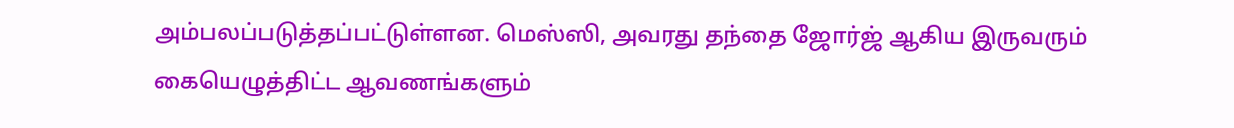அம்பலப்படுத்தப்பட்டுள்ளன. மெஸ்ஸி, அவரது தந்தை ஜோர்ஜ் ஆகிய இருவரும் கையெழுத்திட்ட ஆவணங்களும்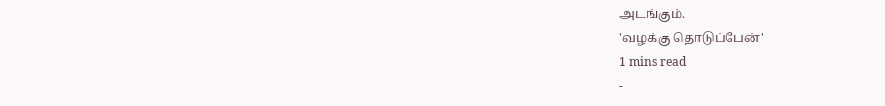அடங்கும்.
'வழக்கு தொடுப்பேன்'
1 mins read
-